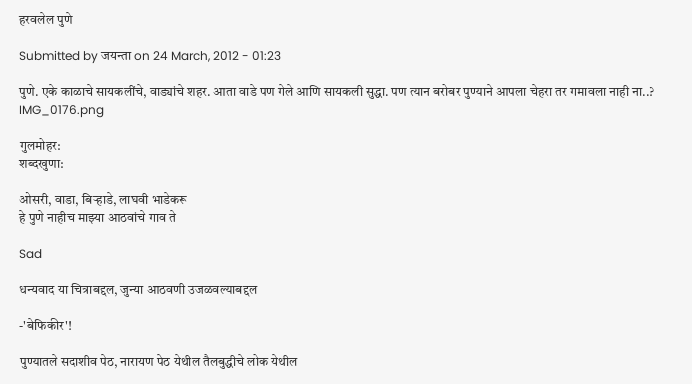हरवलेल पुणे

Submitted by जयन्ता on 24 March, 2012 - 01:23

पुणे. एके काळाचे सायकलींचे, वाड्यांचे शहर. आता वाडे पण गेले आणि सायकली सुद्धा. पण त्यान बरोबर पुण्याने आपला चेहरा तर गमावला नाही ना..?
IMG_0176.png

गुलमोहर:
शब्दखुणा:

ओसरी, वाडा, बिर्‍हाडे, लाघवी भाडेकरू
हे पुणे नाहीच माझ्या आठवांचे गाव ते

Sad

धन्यवाद या चित्राबद्दल, जुन्या आठवणी उजळवल्याबद्दल

-'बेफिकीर'!

पुण्यातले सदाशीव पेठ, नारायण पेठ येथील तैलबुद्धीचे लोक येथील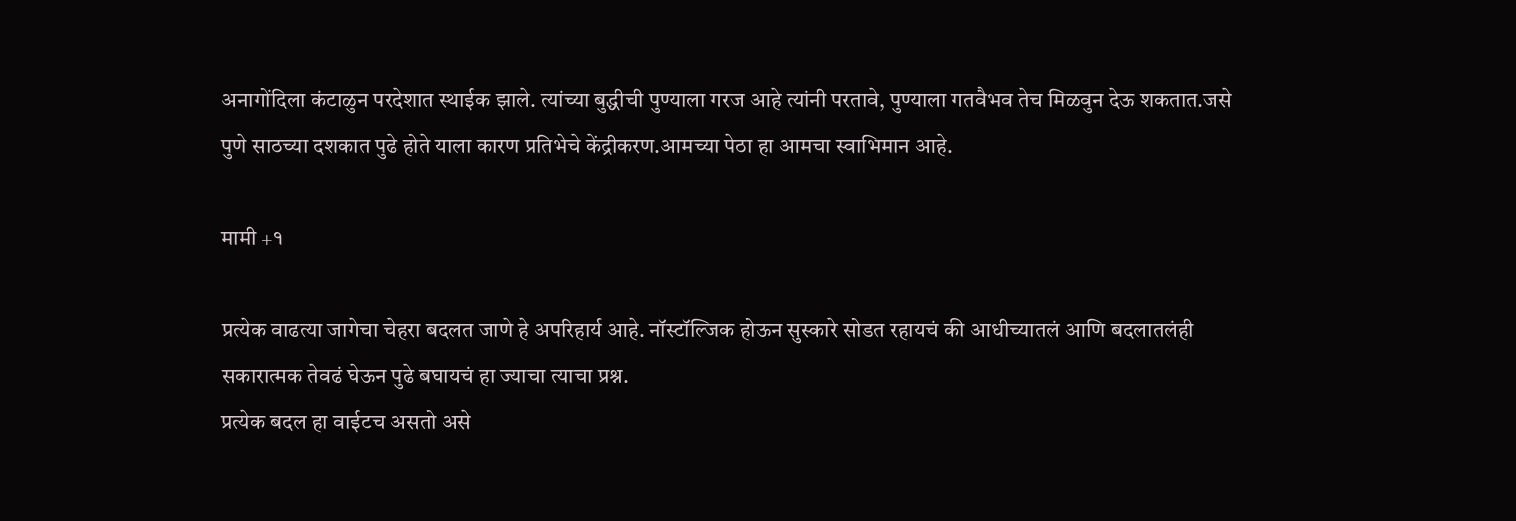अनागोंदिला कंटाळुन परदेशात स्थाईक झाले. त्यांच्या बुद्धीची पुण्याला गरज आहे त्यांनी परतावे, पुण्याला गतवैभव तेच मिळवुन देऊ शकतात.जसे पुणे साठच्या दशकात पुढे होते याला कारण प्रतिभेचे केंद्रीकरण.आमच्या पेठा हा आमचा स्वाभिमान आहे.

मामी +१

प्रत्येक वाढत्या जागेचा चेहरा बदलत जाणे हे अपरिहार्य आहे. नॉस्टॉल्जिक होऊन सुस्कारे सोडत रहायचं की आधीच्यातलं आणि बदलातलंही सकारात्मक तेवढं घेऊन पुढे बघायचं हा ज्याचा त्याचा प्रश्न.
प्रत्येक बदल हा वाईटच असतो असे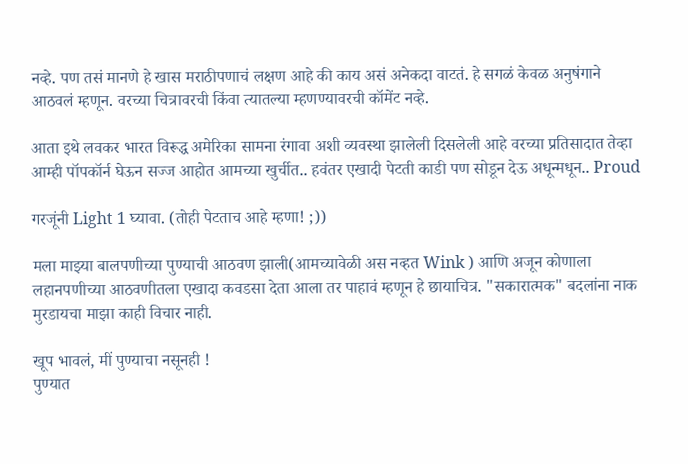नव्हे. पण तसं मानणे हे खास मराठीपणाचं लक्षण आहे की काय असं अनेकदा वाटतं. हे सगळं केवळ अनुषंगाने आठवलं म्हणून. वरच्या चित्रावरची किंवा त्यातल्या म्हणण्यावरची कॉमेंट नव्हे.

आता इथे लवकर भारत विरूद्ध अमेरिका सामना रंगावा अशी व्यवस्था झालेली दिसलेली आहे वरच्या प्रतिसादात तेव्हा आम्ही पॉपकॉर्न घेऊन सज्ज आहोत आमच्या खुर्चीत.. हवंतर एखादी पेटती काडी पण सोडून देऊ अधून्मधून.. Proud

गरजूंनी Light 1 घ्यावा. (तोही पेटताच आहे म्हणा! ;))

मला माझ्या बालपणीच्या पुण्याची आठवण झाली(आमच्यावेळी अस नव्हत Wink ) आणि अजून कोणाला लहानपणीच्या आठवणीतला एखादा कवडसा देता आला तर पाहावं म्हणून हे छायाचित्र. "सकारात्मक" बदलांना नाक मुरडायचा माझा काही विचार नाही.

खूप भावलं, मीं पुण्याचा नसूनही !
पुण्यात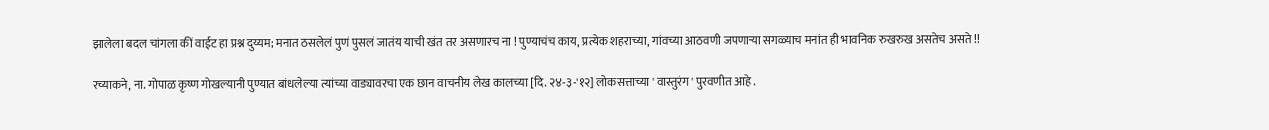झालेला बदल चांगला कीं वाईट हा प्रश्न दुय्यम; मनात ठसलेलं पुणं पुसलं जातंय याची खंत तर असणारच ना ! पुण्याचंच काय, प्रत्येक शहराच्या, गांवच्या आठवणी जपणार्‍या सगळ्याच मनांत ही भावनिक रुखरुख असतेच असते !!

रच्याकने, ना. गोपाळ कृष्ण गोखल्यानी पुण्यात बांधलेल्या त्यांच्या वाड्यावरचा एक छान वाचनीय लेख कालच्या [दि. २४-३-'१२] लोकसत्ताच्या ' वास्तुरंग ' पुरवणीत आहे .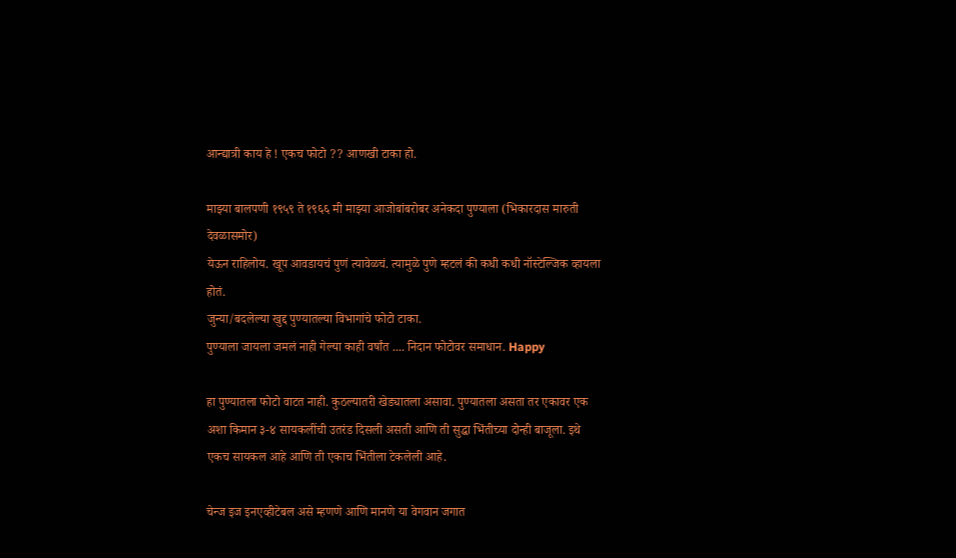आन्द्यात्री काय हे ! एकच फोटो ?? आणखी टाका हो.

माझ्या बालपणी १९५९ ते १९६६ मी माझ्या आजोबांबरोबर अनेकदा पुण्याला (भिकारदास मारुती देवळासमोर)
येऊन राहिलोय. खूप आवडायचं पुणं त्यावेळचं. त्यामुळे पुणे म्हटलं की कधी कधी नॉस्टेल्जिक व्हायला होतं.
जुन्या/बदलेल्या खुद्द पुण्यातल्या विभागांचे फोटो टाका.
पुण्याला जायला जमलं नाही गेल्या काही वर्षांत .... निदान फोटोवर समाधान. Happy

हा पुण्यातला फोटो वाटत नाही. कुठल्यातरी खेड्यातला असावा. पुण्यातला असता तर एकावर एक अशा किमान ३-४ सायकलींची उतरंड दिसली असती आणि ती सुद्धा भिंतीच्या दोन्ही बाजूला. इथे एकच सायकल आहे आणि ती एकाच भिंतीला टेकलेली आहे.

चेन्ज इज इनएव्हीटेबल असे म्हणणे आणि मानणे या वेगवान जगात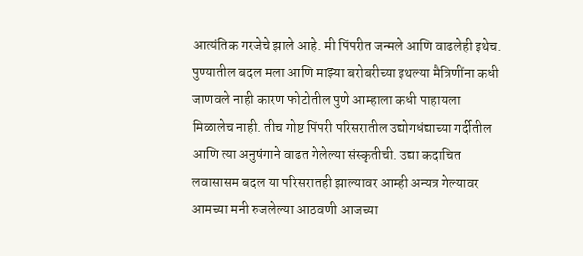आत्यंतिक गरजेचे झाले आहे. मी पिंपरीत जन्मले आणि वाढलेही इथेच. पुण्यातील बदल मला आणि माझ्या बरोबरीच्या इथल्या मैत्रिणींना कधी जाणवले नाही कारण फोटोतील पुणे आम्हाला कधी पाहायला मिळालेच नाही. तीच गोष्ट पिंपरी परिसरातील उद्योगधंद्याच्या गर्दीतील आणि त्या अनुषंगाने वाढत गेलेल्या संस्कृतीची. उद्या कदाचित लवासासम बदल या परिसरातही झाल्यावर आम्ही अन्यत्र गेल्यावर आमच्या मनी रुजलेल्या आठवणी आजच्या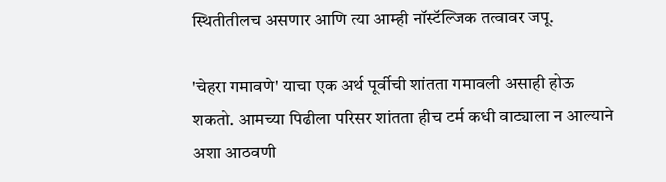स्थितीतीलच असणार आणि त्या आम्ही नॉस्टॅल्जिक तत्वावर जपू.

'चेहरा गमावणे' याचा एक अर्थ पूर्वीची शांतता गमावली असाही होऊ शकतो. आमच्या पिढीला परिसर शांतता हीच टर्म कधी वाट्याला न आल्याने अशा आठवणी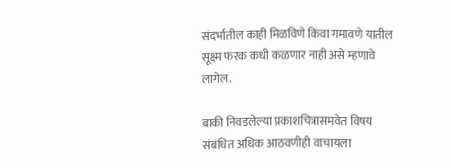संदर्भातील काही मिळविणे किंवा गमावणे यातील सूक्ष्म फरक कधी कळणार नाही असे म्हणावे लागेल.

बाकी निवडलेल्या प्रकाशचित्रासमवेत विषय संबंधित अधिक आठवणीही वाचायला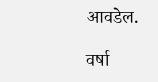आवडेल.

वर्षा